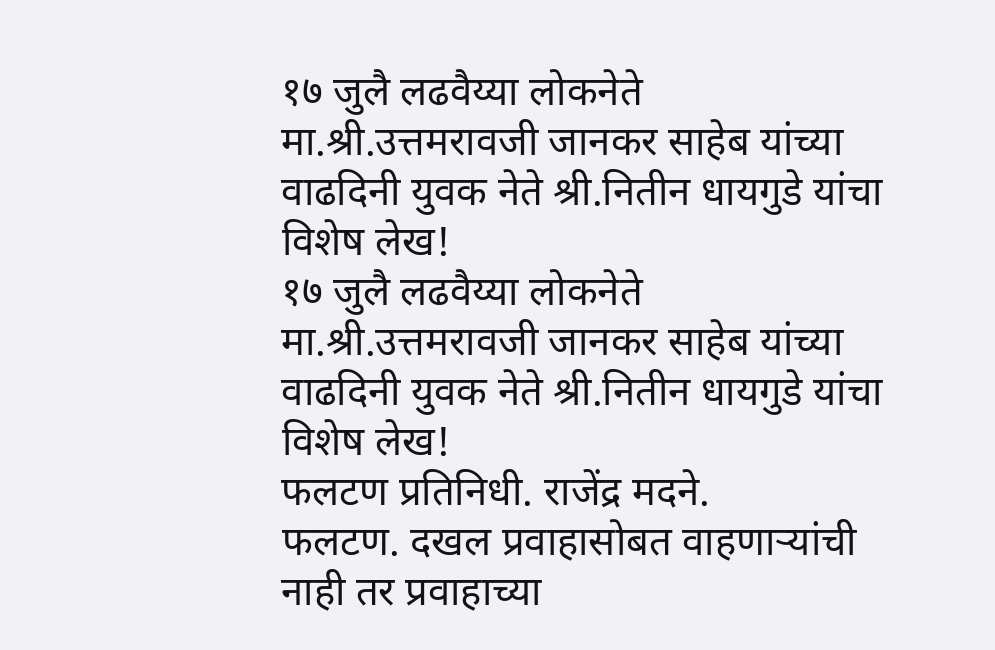१७ जुलै लढवैय्या लोकनेते मा.श्री.उत्तमरावजी जानकर साहेब यांच्या वाढदिनी युवक नेते श्री.नितीन धायगुडे यांचा विशेष लेख!
१७ जुलै लढवैय्या लोकनेते मा.श्री.उत्तमरावजी जानकर साहेब यांच्या वाढदिनी युवक नेते श्री.नितीन धायगुडे यांचा विशेष लेख!
फलटण प्रतिनिधी. राजेंद्र मदने.
फलटण. दखल प्रवाहासोबत वाहणाऱ्यांची नाही तर प्रवाहाच्या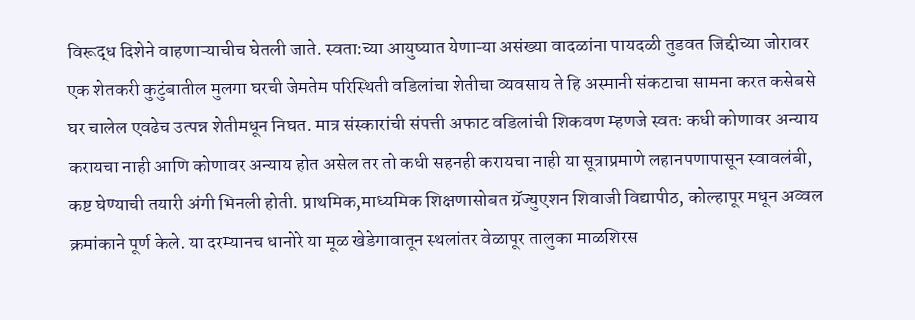विरूद्ध दिशेने वाहणाऱ्याचीच घेतली जाते. स्वता:च्या आयुष्यात येणाऱ्या असंख्या वादळांना पायदळी तुडवत जिद्दीच्या जोरावर एक शेतकरी कुटुंबातील मुलगा घरची जेमतेम परिस्थिती वडिलांचा शेतीचा व्यवसाय ते हि अस्मानी संकटाचा सामना करत कसेबसे घर चालेल एवढेच उत्पन्न शेतीमधून निघत. मात्र संस्कारांची संपत्ती अफाट वडिलांची शिकवण म्हणजे स्वतः कधी कोणावर अन्याय करायचा नाही आणि कोणावर अन्याय होत असेल तर तो कधी सहनही करायचा नाही या सूत्राप्रमाणे लहानपणापासून स्वावलंबी, कष्ट घेण्याची तयारी अंगी भिनली होती. प्राथमिक,माध्यमिक शिक्षणासोबत ग्रॅज्युएशन शिवाजी विद्यापीठ, कोल्हापूर मधून अव्वल क्रमांकाने पूर्ण केले. या दरम्यानच धानोरे या मूळ खेडेगावातून स्थलांतर वेळापूर तालुका माळशिरस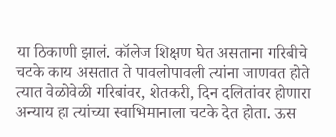या ठिकाणी झालं. कॉलेज शिक्षण घेत असताना गरिबीचे चटके काय असतात ते पावलोपावली त्यांना जाणवत होते त्यात वेळोवेळी गरिबांवर, शेतकरी, दिन दलितांवर होणारा अन्याय हा त्यांच्या स्वाभिमानाला चटके देत होता. ऊस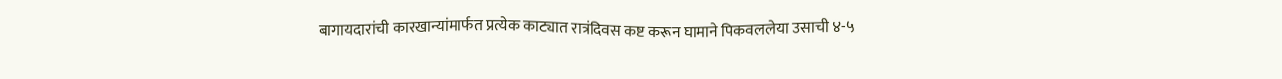बागायदारांची कारखान्यांमार्फत प्रत्येक काट्यात रात्रंदिवस कष्ट करून घामाने पिकवललेया उसाची ४-५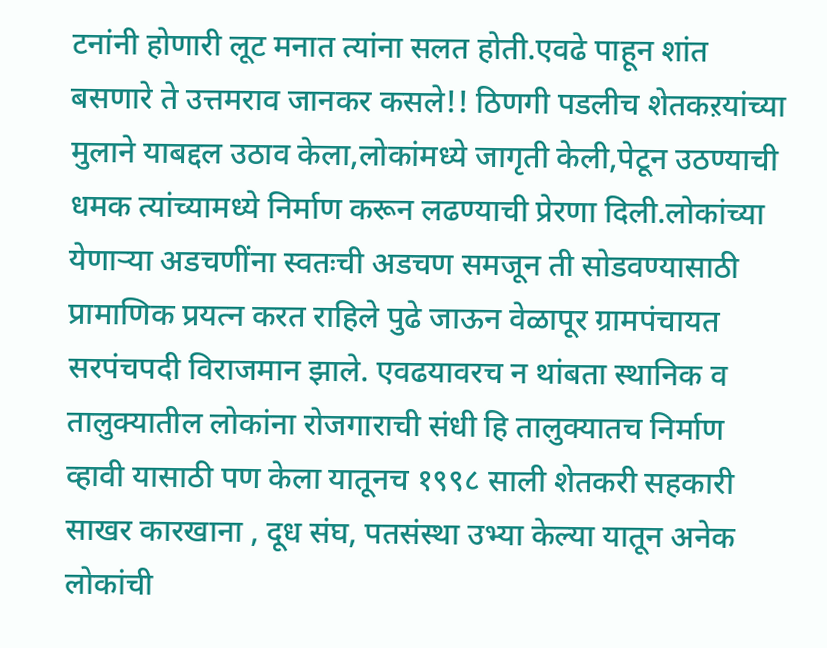टनांनी होणारी लूट मनात त्यांना सलत होती.एवढे पाहून शांत बसणारे ते उत्तमराव जानकर कसले!! ठिणगी पडलीच शेतकऱयांच्या मुलाने याबद्दल उठाव केला,लोकांमध्ये जागृती केली,पेटून उठण्याची धमक त्यांच्यामध्ये निर्माण करून लढण्याची प्रेरणा दिली.लोकांच्या येणाऱ्या अडचणींना स्वतःची अडचण समजून ती सोडवण्यासाठी प्रामाणिक प्रयत्न करत राहिले पुढे जाऊन वेळापूर ग्रामपंचायत सरपंचपदी विराजमान झाले. एवढयावरच न थांबता स्थानिक व तालुक्यातील लोकांना रोजगाराची संधी हि तालुक्यातच निर्माण व्हावी यासाठी पण केला यातूनच १९९८ साली शेतकरी सहकारी साखर कारखाना , दूध संघ, पतसंस्था उभ्या केल्या यातून अनेक लोकांची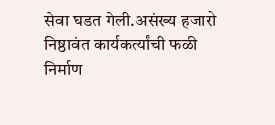सेवा घडत गेली.असंख्य हजारो निष्ठावंत कार्यकर्त्यांची फळी निर्माण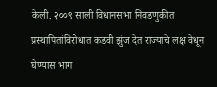केली. २००९ साली विधानसभा निवडणुकीत प्रस्थापितांविरोधात कडवी झुंज देत राज्याचे लक्ष वेधून घेण्यास भाग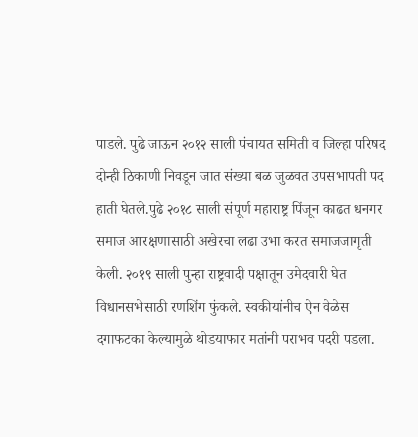पाडले. पुढे जाऊन २०१२ साली पंचायत समिती व जिल्हा परिषद दोन्ही ठिकाणी निवडून जात संख्या बळ जुळवत उपसभापती पद हाती घेतले.पुढे २०१८ साली संपूर्ण महाराष्ट्र पिंजून काढत धनगर समाज आरक्षणासाठी अखेरचा लढा उभा करत समाजजागृती केली. २०१९ साली पुन्हा राष्ट्रवादी पक्षातून उमेदवारी घेत विधानसभेसाठी रणशिंग फुंकले. स्वकीयांनीच ऐन वेळेस दगाफटका केल्यामुळे थोडयाफार मतांनी पराभव पदरी पडला.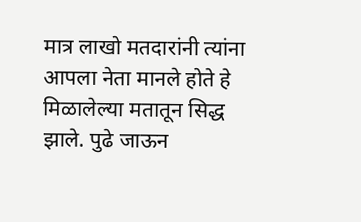मात्र लाखो मतदारांनी त्यांना आपला नेता मानले होते हे मिळालेल्या मतातून सिद्ध झाले. पुढे जाऊन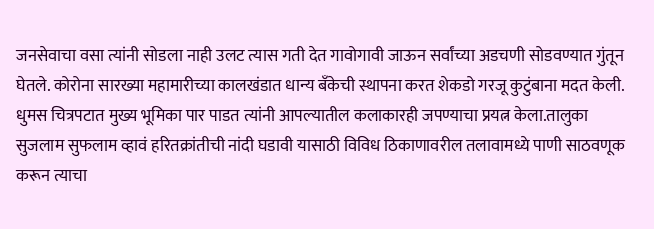जनसेवाचा वसा त्यांनी सोडला नाही उलट त्यास गती देत गावोगावी जाऊन सर्वांच्या अडचणी सोडवण्यात गुंतून घेतले. कोरोना सारख्या महामारीच्या कालखंडात धान्य बँकेची स्थापना करत शेकडो गरजू कुटुंबाना मदत केली. धुमस चित्रपटात मुख्य भूमिका पार पाडत त्यांनी आपल्यातील कलाकारही जपण्याचा प्रयत्न केला.तालुका सुजलाम सुफलाम व्हावं हरितक्रांतीची नांदी घडावी यासाठी विविध ठिकाणावरील तलावामध्ये पाणी साठवणूक करून त्याचा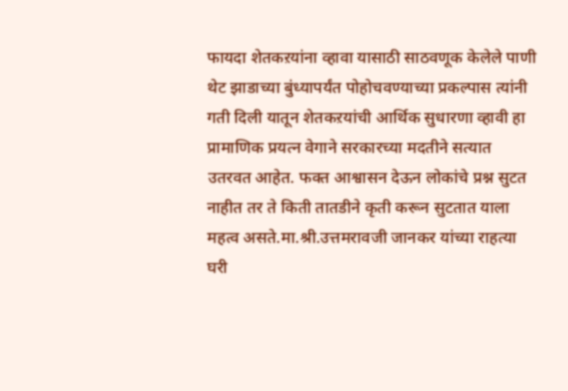फायदा शेतकऱयांना व्हावा यासाठी साठवणूक केलेले पाणी थेट झाडाच्या बुंध्यापर्यंत पोहोचवण्याच्या प्रकल्पास त्यांनी गती दिली यातून शेतकऱयांची आर्थिक सुधारणा व्हावी हा प्रामाणिक प्रयत्न वेगाने सरकारच्या मदतीने सत्यात उतरवत आहेत. फक्त आश्वासन देऊन लोकांचे प्रश्न सुटत नाहीत तर ते किती तातडीने कृती करून सुटतात याला महत्व असते.मा.श्री.उत्तमरावजी जानकर यांच्या राहत्या घरी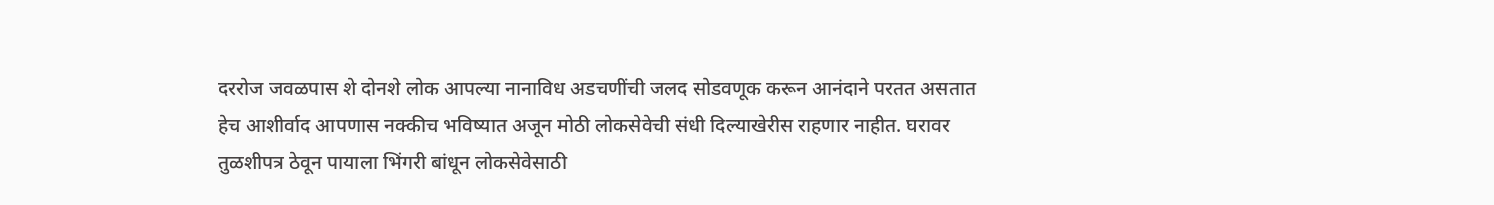दररोज जवळपास शे दोनशे लोक आपल्या नानाविध अडचणींची जलद सोडवणूक करून आनंदाने परतत असतात हेच आशीर्वाद आपणास नक्कीच भविष्यात अजून मोठी लोकसेवेची संधी दिल्याखेरीस राहणार नाहीत. घरावर तुळशीपत्र ठेवून पायाला भिंगरी बांधून लोकसेवेसाठी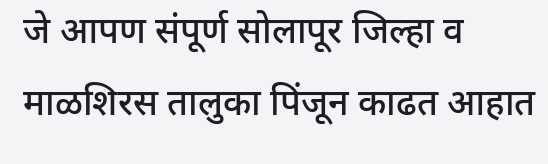जे आपण संपूर्ण सोलापूर जिल्हा व माळशिरस तालुका पिंजून काढत आहात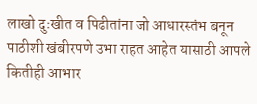लाखो दुःखीत व पिढीतांना जो आधारस्तंभ बनून पाठीशी खंबीरपणे उभा राहत आहेत यासाठी आपले कितीही आभार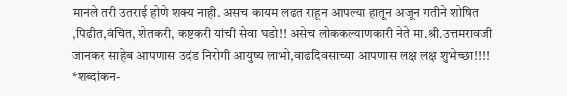मानले तरी उतराई होणे शक्य नाही. असच कायम लढत राहून आपल्या हातून अजून गतीने शोषित ,पिढीत,वंचित, शेतकरी, कष्टकरी यांची सेवा घडो!! असेच लोककल्याणकारी नेते मा.श्री.उत्तमरावजी जानकर साहेब आपणास उदंड निरोगी आयुष्य लाभो,वाढदिवसाच्या आपणास लक्ष लक्ष शुभेच्छा!!!!
*शब्दांकन-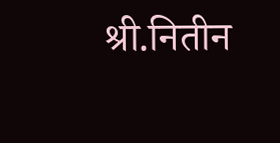श्री.नितीन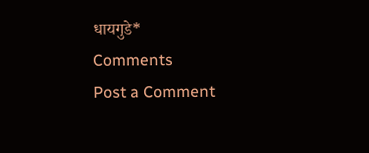धायगुडे*
Comments
Post a Comment